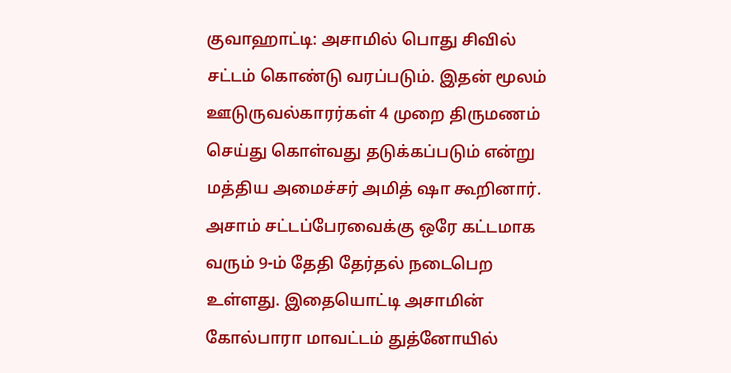குவாஹாட்டி: அசாமில் பொது சிவில் சட்டம் கொண்டு வரப்படும். இதன் மூலம் ஊடுருவல்காரர்கள் 4 முறை திருமணம் செய்து கொள்வது தடுக்கப்படும் என்று மத்திய அமைச்சர் அமித் ஷா கூறினார்.
அசாம் சட்டப்பேரவைக்கு ஒரே கட்டமாக வரும் 9-ம் தேதி தேர்தல் நடைபெற உள்ளது. இதையொட்டி அசாமின் கோல்பாரா மாவட்டம் துத்னோயில்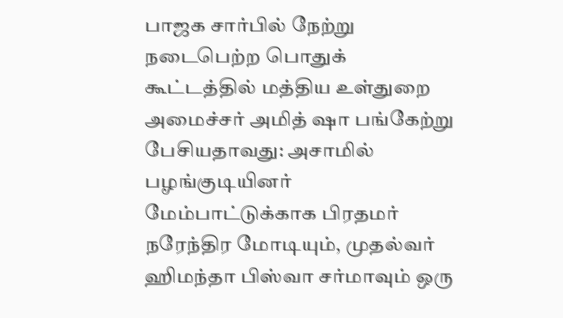பாஜக சார்பில் நேற்று நடைபெற்ற பொதுக் கூட்டத்தில் மத்திய உள்துறை அமைச்சர் அமித் ஷா பங்கேற்று பேசியதாவது: அசாமில் பழங்குடியினர் மேம்பாட்டுக்காக பிரதமர் நரேந்திர மோடியும், முதல்வர் ஹிமந்தா பிஸ்வா சர்மாவும் ஒரு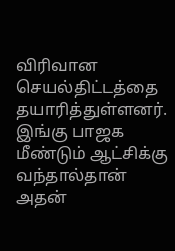விரிவான செயல்திட்டத்தை தயாரித்துள்ளனர். இங்கு பாஜக மீண்டும் ஆட்சிக்கு வந்தால்தான் அதன்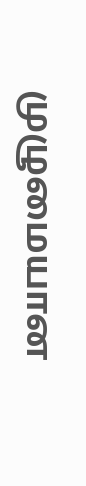முழுமையான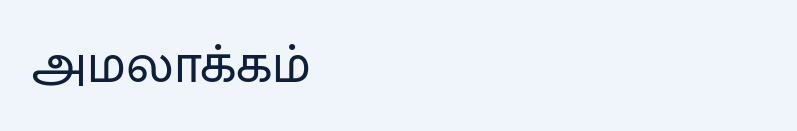அமலாக்கம்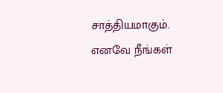சாத்தியமாகும். எனவே நீங்கள்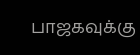பாஜகவுக்கு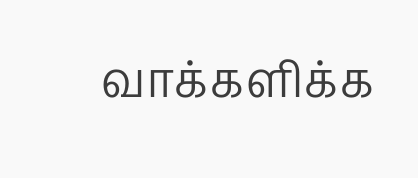வாக்களிக்க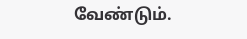வேண்டும்.